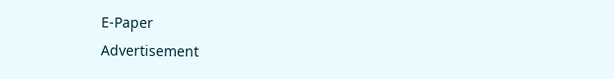E-Paper
Advertisement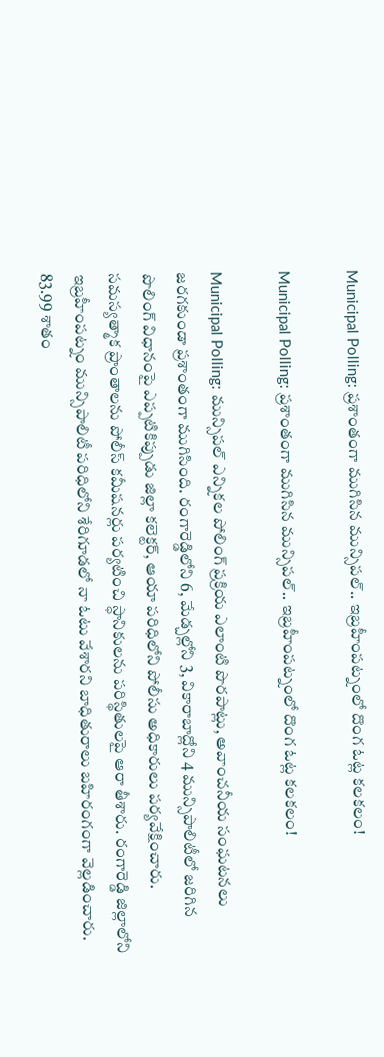Municipal Polling: ప్రశాంతంగా ముగిసిన మున్సిపల్.. ఇబ్రహీంపట్నంలో దొంగ ఓట్ల కలకలం!

Municipal Polling: ప్రశాంతంగా ముగిసిన మున్సిపల్.. ఇబ్రహీంపట్నంలో దొంగ ఓట్ల కలకలం!

Municipal Polling: మున్సిపల్ ఎన్నికల పోలింగ్ ప్రక్రియ ఎలాంటి పొరపాట్లు, అవాంచనీయ సంఘటనలు జరగకుండా ప్రశాంతంగా ముగిసింది. రంగారెడ్డిలోని 6, మేడ్చల్లోని 3, వికారాబాద్లోని 4 మున్సిపాలిటీలో జరిగిన పొలింగ్ విధానంపై ఎప్పటికిప్పుడు జిల్లా కలెక్టర్, ఆయా పరిధిలోని పోలీసు అధికారులు పర్యవేక్షించారు. సమస్యత్మాక ప్రాంతాలను పోలీస్ కమీషనర్లు పర్యటించి స్ధానికులను పరిస్థితులపై ఆరా తీశారు. రంగారెడ్డి జిల్లాలోని ఇబ్రహీంపట్నం మున్సిపాలిటీ పరిధిలోని శేరిగూడలో నా ఓటు వేశారని బాధితురాలు బహిరంగంగా వెల్లడించారు. 83.99 శాతం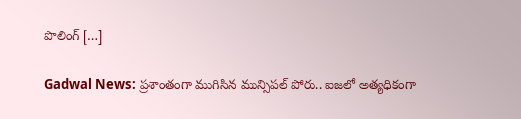పొలింగ్ […]

Gadwal News: ప్రశాంతంగా ముగిసిన మున్సిపల్ పోరు.. ఐజలో అత్యధికంగా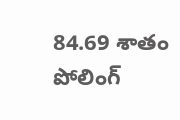84.69 శాతం పోలింగ్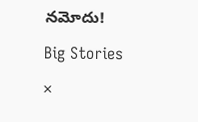నమోదు!

Big Stories

×